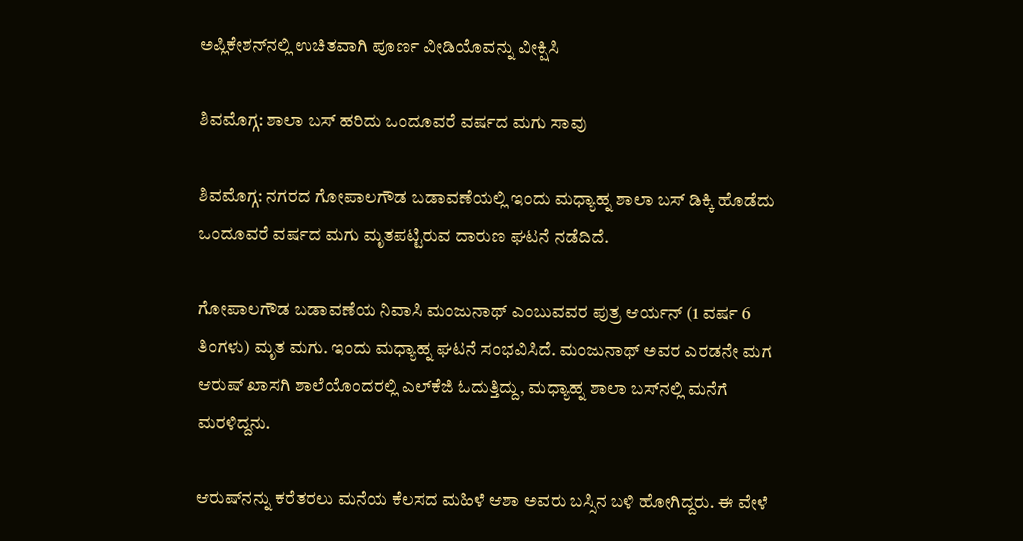ಅಪ್ಲಿಕೇಶನ್‌ನಲ್ಲಿ ಉಚಿತವಾಗಿ ಪೂರ್ಣ ವೀಡಿಯೊವನ್ನು ವೀಕ್ಷಿಸಿ

ಶಿವಮೊಗ್ಗ: ಶಾಲಾ ಬಸ್ ಹರಿದು ಒಂದೂವರೆ ವರ್ಷದ ಮಗು ಸಾವು

ಶಿವಮೊಗ್ಗ: ನಗರದ ಗೋಪಾಲಗೌಡ ಬಡಾವಣೆಯಲ್ಲಿ ಇಂದು ಮಧ್ಯಾಹ್ನ ಶಾಲಾ ಬಸ್ ಡಿಕ್ಕಿ ಹೊಡೆದು ಒಂದೂವರೆ ವರ್ಷದ ಮಗು ಮೃತಪಟ್ಟಿರುವ ದಾರುಣ ಘಟನೆ ನಡೆದಿದೆ.

ಗೋಪಾಲಗೌಡ ಬಡಾವಣೆಯ ನಿವಾಸಿ ಮಂಜುನಾಥ್ ಎಂಬುವವರ ಪುತ್ರ ಆರ್ಯನ್ (1 ವರ್ಷ 6 ತಿಂಗಳು) ಮೃತ ಮಗು. ಇಂದು ಮಧ್ಯಾಹ್ನ ಘಟನೆ ಸಂಭವಿಸಿದೆ. ಮಂಜುನಾಥ್ ಅವರ ಎರಡನೇ ಮಗ ಆರುಷ್ ಖಾಸಗಿ ಶಾಲೆಯೊಂದರಲ್ಲಿ ಎಲ್‌ಕೆಜಿ ಓದುತ್ತಿದ್ದು, ಮಧ್ಯಾಹ್ನ ಶಾಲಾ ಬಸ್‌ನಲ್ಲಿ ಮನೆಗೆ ಮರಳಿದ್ದನು.

ಆರುಷ್‌ನನ್ನು ಕರೆತರಲು ಮನೆಯ ಕೆಲಸದ ಮಹಿಳೆ ಆಶಾ ಅವರು ಬಸ್ಸಿನ ಬಳಿ ಹೋಗಿದ್ದರು. ಈ ವೇಳೆ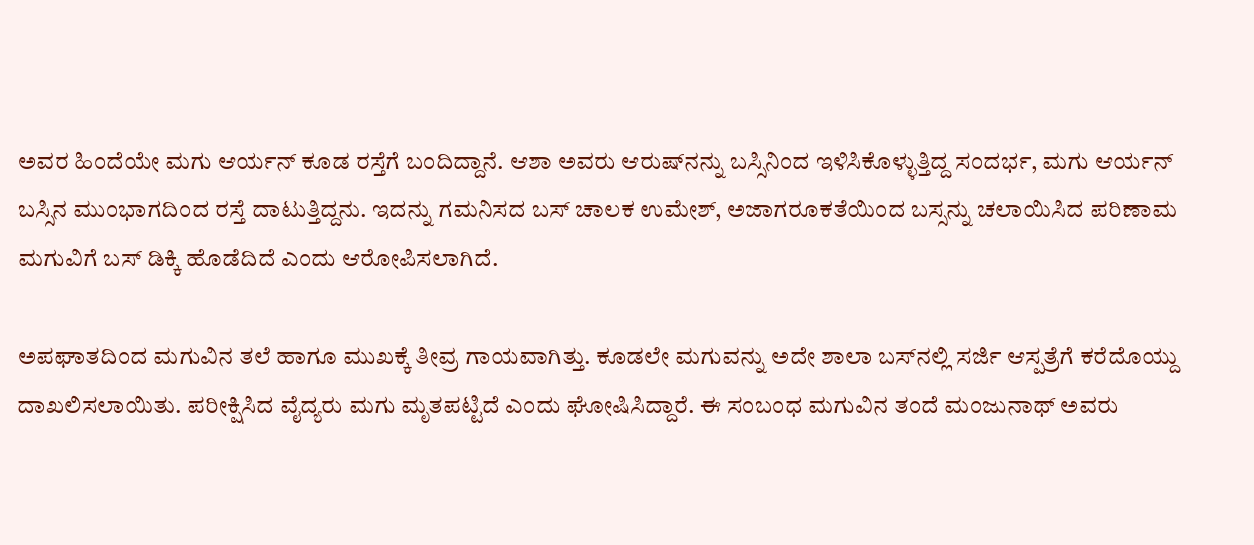ಅವರ ಹಿಂದೆಯೇ ಮಗು ಆರ್ಯನ್ ಕೂಡ ರಸ್ತೆಗೆ ಬಂದಿದ್ದಾನೆ. ಆಶಾ ಅವರು ಆರುಷ್‌ನನ್ನು ಬಸ್ಸಿನಿಂದ ಇಳಿಸಿಕೊಳ್ಳುತ್ತಿದ್ದ ಸಂದರ್ಭ, ಮಗು ಆರ್ಯನ್ ಬಸ್ಸಿನ ಮುಂಭಾಗದಿಂದ ರಸ್ತೆ ದಾಟುತ್ತಿದ್ದನು. ಇದನ್ನು ಗಮನಿಸದ ಬಸ್ ಚಾಲಕ ಉಮೇಶ್, ಅಜಾಗರೂಕತೆಯಿಂದ ಬಸ್ಸನ್ನು ಚಲಾಯಿಸಿದ ಪರಿಣಾಮ ಮಗುವಿಗೆ ಬಸ್ ಡಿಕ್ಕಿ ಹೊಡೆದಿದೆ ಎಂದು ಆರೋಪಿಸಲಾಗಿದೆ.

ಅಪಘಾತದಿಂದ ಮಗುವಿನ ತಲೆ ಹಾಗೂ ಮುಖಕ್ಕೆ ತೀವ್ರ ಗಾಯವಾಗಿತ್ತು. ಕೂಡಲೇ ಮಗುವನ್ನು ಅದೇ ಶಾಲಾ ಬಸ್‌ನಲ್ಲಿ ಸರ್ಜಿ ಆಸ್ಪತ್ರೆಗೆ ಕರೆದೊಯ್ದು ದಾಖಲಿಸಲಾಯಿತು. ಪರೀಕ್ಷಿಸಿದ ವೈದ್ಯರು ಮಗು ಮೃತಪಟ್ಟಿದೆ ಎಂದು ಘೋಷಿಸಿದ್ದಾರೆ. ಈ ಸಂಬಂಧ ಮಗುವಿನ ತಂದೆ ಮಂಜುನಾಥ್ ಅವರು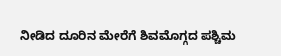ನೀಡಿದ ದೂರಿನ ಮೇರೆಗೆ ಶಿವಮೊಗ್ಗದ ಪಶ್ಚಿಮ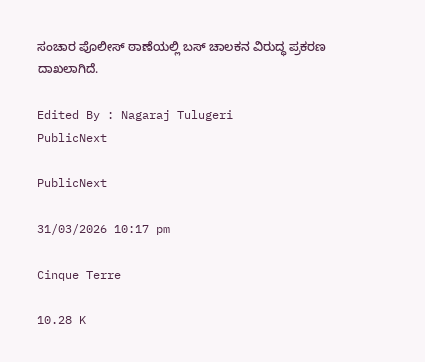ಸಂಚಾರ ಪೊಲೀಸ್ ಠಾಣೆಯಲ್ಲಿ ಬಸ್ ಚಾಲಕನ ವಿರುದ್ಧ ಪ್ರಕರಣ ದಾಖಲಾಗಿದೆ.

Edited By : Nagaraj Tulugeri
PublicNext

PublicNext

31/03/2026 10:17 pm

Cinque Terre

10.28 K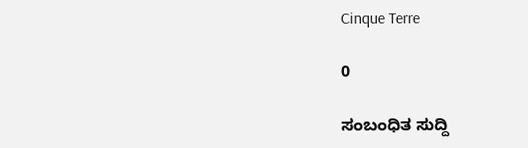Cinque Terre

0

ಸಂಬಂಧಿತ ಸುದ್ದಿ